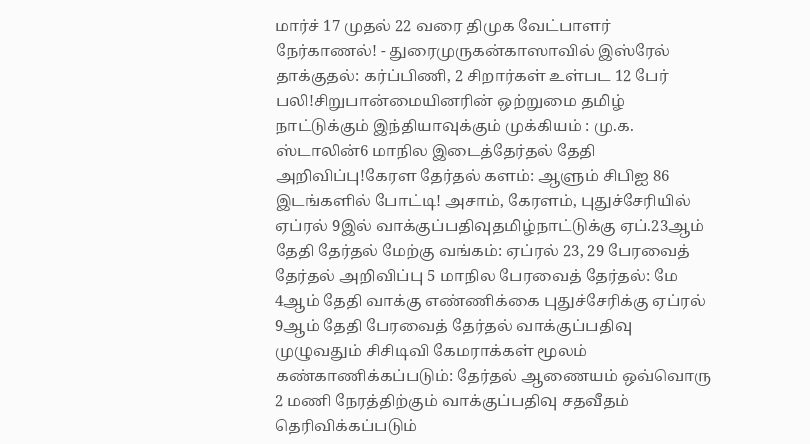மார்ச் 17 முதல் 22 வரை திமுக வேட்பாளர் நேர்காணல்! - துரைமுருகன்காஸாவில் இஸ்ரேல் தாக்குதல்: கர்ப்பிணி, 2 சிறார்கள் உள்பட 12 பேர் பலி!சிறுபான்மையினரின் ஒற்றுமை தமிழ் நாட்டுக்கும் இந்தியாவுக்கும் முக்கியம் : மு.க. ஸ்டாலின்6 மாநில இடைத்தேர்தல் தேதி அறிவிப்பு!கேரள தேர்தல் களம்: ஆளும் சிபிஐ 86 இடங்களில் போட்டி! அசாம், கேரளம், புதுச்சேரியில் ஏப்ரல் 9இல் வாக்குப்பதிவுதமிழ்நாட்டுக்கு ஏப்.23ஆம் தேதி தேர்தல் மேற்கு வங்கம்: ஏப்ரல் 23, 29 பேரவைத் தேர்தல் அறிவிப்பு 5 மாநில பேரவைத் தேர்தல்: மே 4ஆம் தேதி வாக்கு எண்ணிக்கை புதுச்சேரிக்கு ஏப்ரல் 9ஆம் தேதி பேரவைத் தேர்தல் வாக்குப்பதிவு முழுவதும் சிசிடிவி கேமராக்கள் மூலம் கண்காணிக்கப்படும்: தேர்தல் ஆணையம் ஒவ்வொரு 2 மணி நேரத்திற்கும் வாக்குப்பதிவு சதவீதம் தெரிவிக்கப்படும்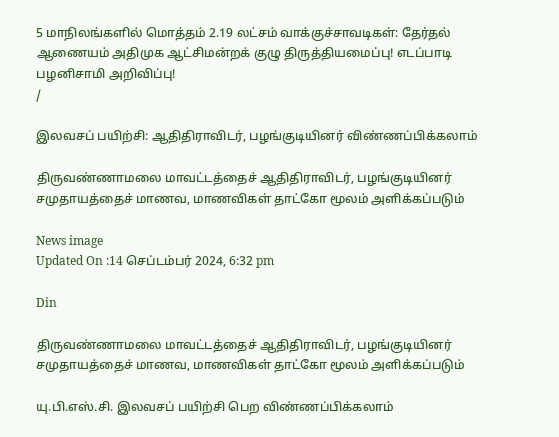5 மாநிலங்களில் மொத்தம் 2.19 லட்சம் வாக்குச்சாவடிகள்: தேர்தல் ஆணையம் அதிமுக ஆட்சிமன்றக் குழு திருத்தியமைப்பு! எடப்பாடி பழனிசாமி அறிவிப்பு!
/

இலவசப் பயிற்சி: ஆதிதிராவிடர், பழங்குடியினர் விண்ணப்பிக்கலாம்

திருவண்ணாமலை மாவட்டத்தைச் ஆதிதிராவிடர், பழங்குடியினர் சமுதாயத்தைச் மாணவ, மாணவிகள் தாட்கோ மூலம் அளிக்கப்படும்

News image
Updated On :14 செப்டம்பர் 2024, 6:32 pm

Din

திருவண்ணாமலை மாவட்டத்தைச் ஆதிதிராவிடர், பழங்குடியினர் சமுதாயத்தைச் மாணவ, மாணவிகள் தாட்கோ மூலம் அளிக்கப்படும்

யு.பி.எஸ்.சி. இலவசப் பயிற்சி பெற விண்ணப்பிக்கலாம்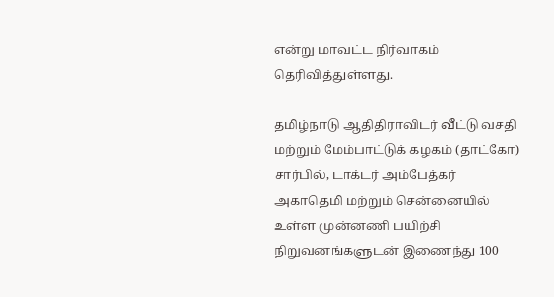என்று மாவட்ட நிர்வாகம் தெரிவித்துள்ளது.

தமிழ்நாடு ஆதிதிராவிடர் வீட்டு வசதி மற்றும் மேம்பாட்டுக் கழகம் (தாட்கோ) சார்பில், டாக்டர் அம்பேத்கர் அகாதெமி மற்றும் சென்னையில் உள்ள முன்னணி பயிற்சி நிறுவனங்களுடன் இணைந்து 100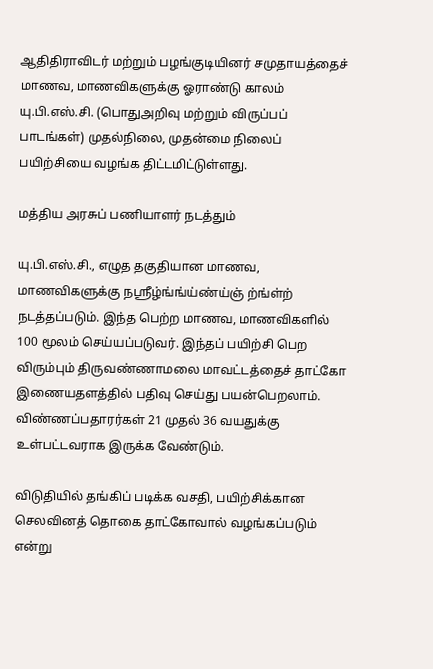ஆதிதிராவிடர் மற்றும் பழங்குடியினர் சமுதாயத்தைச் மாணவ, மாணவிகளுக்கு ஓராண்டு காலம் யு.பி.எஸ்.சி. (பொதுஅறிவு மற்றும் விருப்பப் பாடங்கள்) முதல்நிலை, முதன்மை நிலைப் பயிற்சியை வழங்க திட்டமிட்டுள்ளது.

மத்திய அரசுப் பணியாளர் நடத்தும்

யு.பி.எஸ்.சி., எழுத தகுதியான மாணவ, மாணவிகளுக்கு நஸ்ரீழ்ங்ங்ய்ண்ய்ஞ் ற்ங்ள்ற் நடத்தப்படும். இந்த பெற்ற மாணவ, மாணவிகளில் 100 மூலம் செய்யப்படுவர். இந்தப் பயிற்சி பெற விரும்பும் திருவண்ணாமலை மாவட்டத்தைச் தாட்கோ இணையதளத்தில் பதிவு செய்து பயன்பெறலாம். விண்ணப்பதாரர்கள் 21 முதல் 36 வயதுக்கு உள்பட்டவராக இருக்க வேண்டும்.

விடுதியில் தங்கிப் படிக்க வசதி, பயிற்சிக்கான செலவினத் தொகை தாட்கோவால் வழங்கப்படும் என்று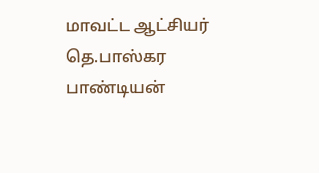மாவட்ட ஆட்சியர் தெ.பாஸ்கர பாண்டியன்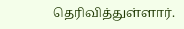தெரிவித்துள்ளார்.